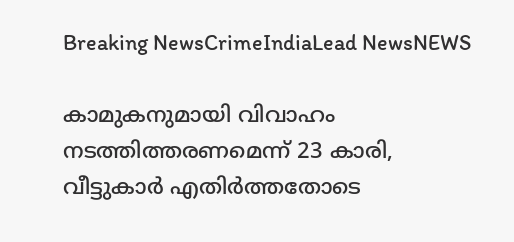Breaking NewsCrimeIndiaLead NewsNEWS

കാമുകനുമായി വിവാഹം നടത്തിത്തരണമെന്ന് 23 കാരി, വീട്ടുകാർ എതിർത്തതോടെ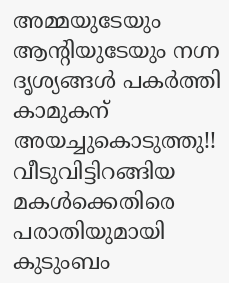അമ്മയുടേയും ആന്റിയുടേയും നഗ്ന ദൃശ്യങ്ങൾ പകർത്തി കാമുകന് അയച്ചുകൊടുത്തു!! വീടുവിട്ടിറങ്ങിയ മകൾക്കെതിരെ പരാതിയുമായി കുടുംബം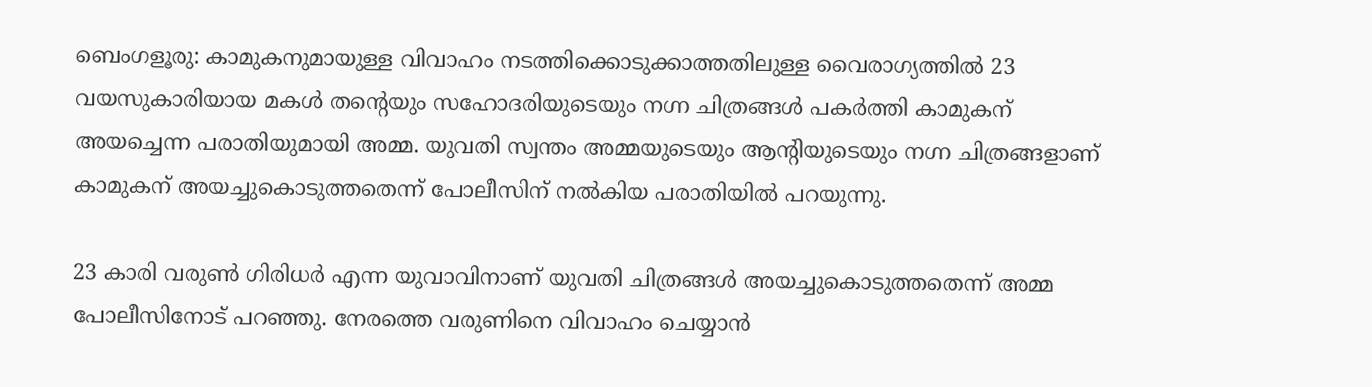ബെംഗളൂരു: കാമുകനുമായുള്ള വിവാഹം നടത്തിക്കൊടുക്കാത്തതിലുള്ള വൈരാഗ്യത്തിൽ 23 വയസുകാരിയായ മകൾ തന്റെയും സഹോദരിയുടെയും നഗ്ന ചിത്രങ്ങൾ പകർത്തി കാമുകന് അയച്ചെന്ന പരാതിയുമായി അമ്മ. യുവതി സ്വന്തം അമ്മയുടെയും ആന്റിയുടെയും നഗ്ന ചിത്രങ്ങളാണ് കാമുകന് അയച്ചുകൊടുത്തതെന്ന് പോലീസിന് നൽകിയ പരാതിയിൽ പറയുന്നു.

23 കാരി വരുൺ ഗിരിധർ എന്ന യുവാവിനാണ് യുവതി ചിത്രങ്ങൾ അയച്ചുകൊടുത്തതെന്ന് അമ്മ പോലീസിനോട് പറഞ്ഞു. നേരത്തെ വരുണിനെ വിവാഹം ചെയ്യാൻ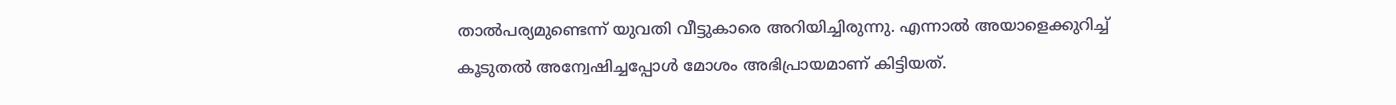താൽപര്യമുണ്ടെന്ന് യുവതി വീട്ടുകാരെ അറിയിച്ചിരുന്നു. എന്നാൽ അയാളെക്കുറിച്ച് കൂടുതൽ അന്വേഷിച്ചപ്പോൾ മോശം അഭിപ്രായമാണ് കിട്ടിയത്.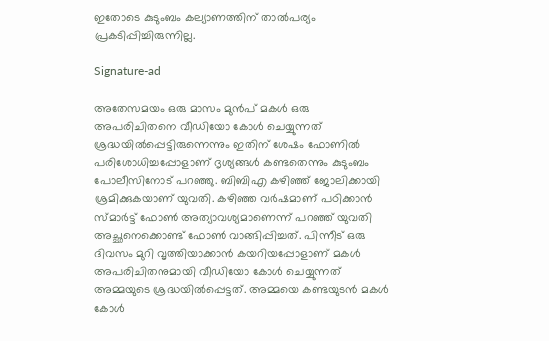ഇതോടെ കുടുംബം കല്യാണത്തിന് താൽപര്യം പ്രകടിപ്പിച്ചിരുന്നില്ല.

Signature-ad

അതേസമയം ഒരു മാസം മുൻപ് മകൾ ഒരു അപരിചിതനെ വീഡിയോ കോൾ ചെയ്യുന്നത് ശ്രദ്ധയിൽപ്പെട്ടിരുന്നെന്നും ഇതിന് ശേഷം ഫോണിൽ പരിശോധിച്ചപ്പോളാണ് ദൃശ്യങ്ങൾ കണ്ടതെന്നും കുടുംബം പോലീസിനോട് പറഞ്ഞു. ബിബിഎ കഴിഞ്ഞ് ജോലിക്കായി ശ്രമിക്കുകയാണ് യുവതി. കഴിഞ്ഞ വർഷമാണ് പഠിക്കാൻ സ്മാർട്ട് ഫോൺ അത്യാവശ്യമാണെന്ന് പറഞ്ഞ് യുവതി അച്ഛനെക്കൊണ്ട് ഫോൺ വാങ്ങിപ്പിച്ചത്. പിന്നീട് ഒരു ദിവസം മുറി വൃത്തിയാക്കാൻ കയറിയപ്പോളാണ് മകൾ അപരിചിതനുമായി വീഡിയോ കോൾ ചെയ്യുന്നത് അമ്മയുടെ ശ്രദ്ധയിൽപ്പെട്ടത്. അമ്മയെ കണ്ടയുടൻ മകൾ കോൾ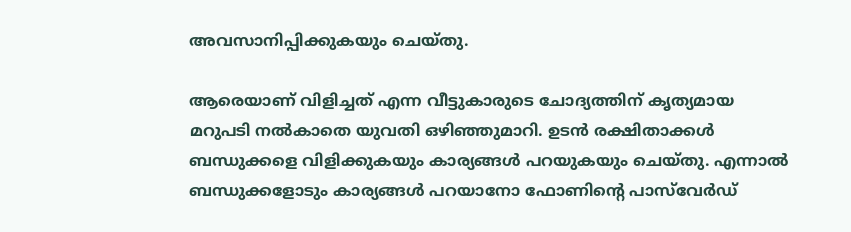അവസാനിപ്പിക്കുകയും ചെയ്തു.

ആരെയാണ് വിളിച്ചത് എന്ന വീട്ടുകാരുടെ ചോദ്യത്തിന് കൃത്യമായ മറുപടി നൽകാതെ യുവതി ഒഴിഞ്ഞുമാറി. ഉടൻ രക്ഷിതാക്കൾ ബന്ധുക്കളെ വിളിക്കുകയും കാര്യങ്ങൾ പറയുകയും ചെയ്തു. എന്നാൽ ബന്ധുക്കളോടും കാര്യങ്ങൾ പറയാനോ ഫോണിന്റെ പാസ്‌വേർഡ്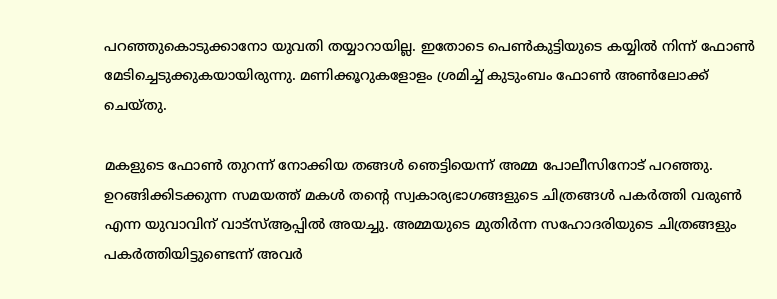പറഞ്ഞുകൊടുക്കാനോ യുവതി തയ്യാറായില്ല. ഇതോടെ പെൺകുട്ടിയുടെ കയ്യിൽ നിന്ന് ഫോൺ മേടിച്ചെടുക്കുകയായിരുന്നു. മണിക്കൂറുകളോളം ശ്രമിച്ച് കുടുംബം ഫോൺ അൺലോക്ക് ചെയ്തു.

മകളുടെ ഫോൺ തുറന്ന് നോക്കിയ തങ്ങൾ ഞെട്ടിയെന്ന് അമ്മ പോലീസിനോട് പറഞ്ഞു. ഉറങ്ങിക്കിടക്കുന്ന സമയത്ത് മകൾ തന്റെ സ്വകാര്യഭാഗങ്ങളുടെ ചിത്രങ്ങൾ പകർത്തി വരുൺ എന്ന യുവാവിന് വാട്‌സ്ആപ്പിൽ അയച്ചു. അമ്മയുടെ മുതിർന്ന സഹോദരിയുടെ ചിത്രങ്ങളും പകർത്തിയിട്ടുണ്ടെന്ന് അവർ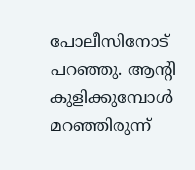പോലീസിനോട് പറഞ്ഞു. ആന്റി കുളിക്കുമ്പോൾ മറഞ്ഞിരുന്ന്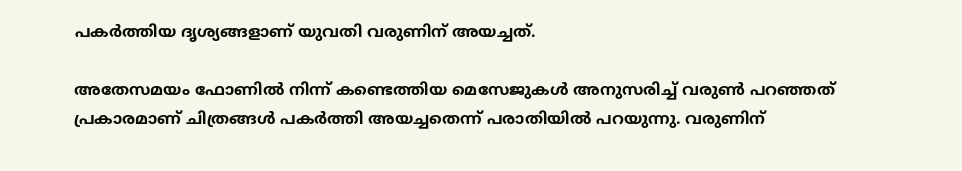പകർത്തിയ ദൃശ്യങ്ങളാണ് യുവതി വരുണിന് അയച്ചത്.

അതേസമയം ഫോണിൽ നിന്ന് കണ്ടെത്തിയ മെസേജുകൾ അനുസരിച്ച് വരുൺ പറഞ്ഞത് പ്രകാരമാണ് ചിത്രങ്ങൾ പകർത്തി അയച്ചതെന്ന് പരാതിയിൽ പറയുന്നു. വരുണിന്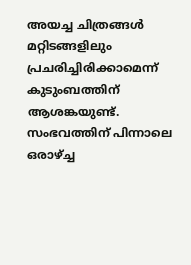അയച്ച ചിത്രങ്ങൾ മറ്റിടങ്ങളിലും പ്രചരിച്ചിരിക്കാമെന്ന് കുടുംബത്തിന് ആശങ്കയുണ്ട്. സംഭവത്തിന് പിന്നാലെ ഒരാഴ്ച്ച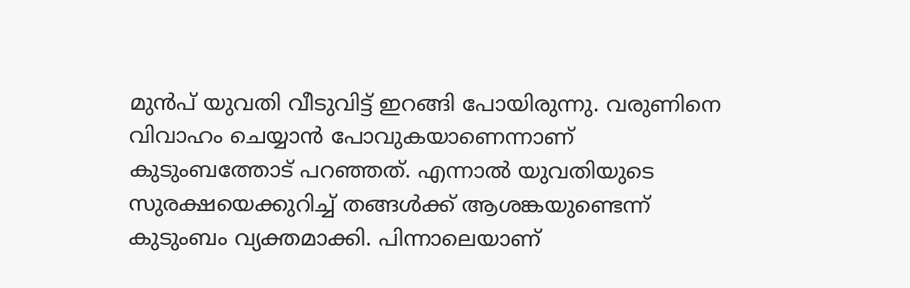മുൻപ് യുവതി വീടുവിട്ട് ഇറങ്ങി പോയിരുന്നു. വരുണിനെ വിവാഹം ചെയ്യാൻ പോവുകയാണെന്നാണ് കുടുംബത്തോട് പറഞ്ഞത്. എന്നാൽ യുവതിയുടെ സുരക്ഷയെക്കുറിച്ച് തങ്ങൾക്ക് ആശങ്കയുണ്ടെന്ന് കുടുംബം വ്യക്തമാക്കി. പിന്നാലെയാണ്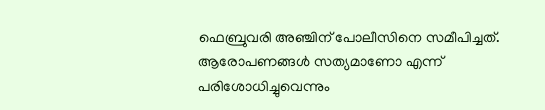ഫെബ്രുവരി അഞ്ചിന് പോലീസിനെ സമീപിച്ചത്. ആരോപണങ്ങൾ സത്യമാണോ എന്ന് പരിശോധിച്ചുവെന്നും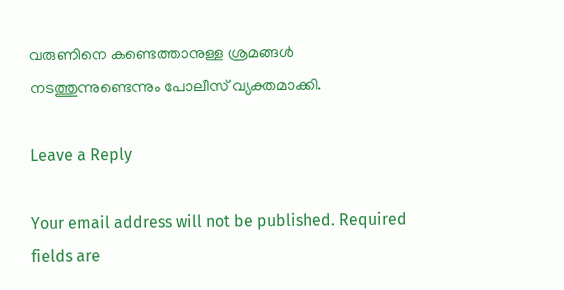വരുണിനെ കണ്ടെത്താനുള്ള ശ്രമങ്ങൾ നടത്തുന്നുണ്ടെന്നും പോലീസ് വ്യക്തമാക്കി.

Leave a Reply

Your email address will not be published. Required fields are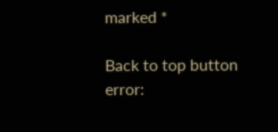marked *

Back to top button
error: